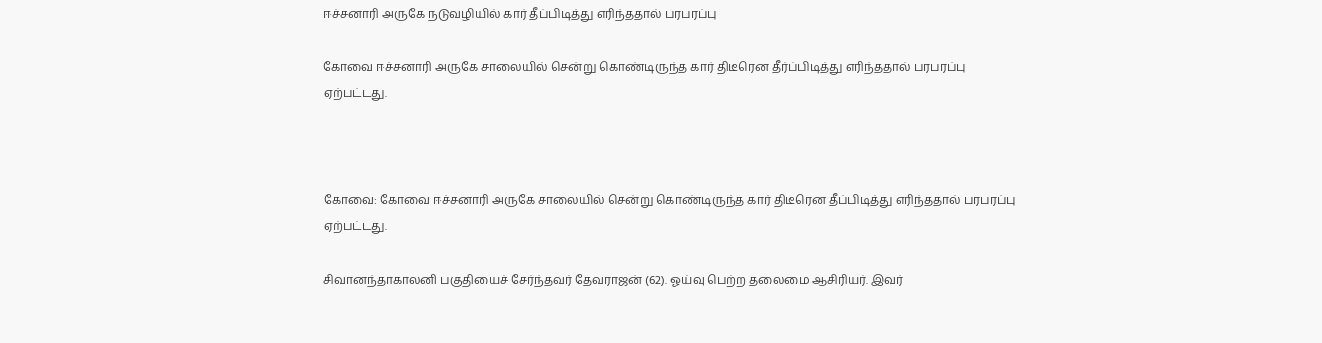ஈச்சனாரி அருகே நடுவழியில் கார் தீப்பிடித்து எரிந்ததால் பரபரப்பு

கோவை ஈச்சனாரி அருகே சாலையில் சென்று கொண்டிருந்த கார் திடீரென தீர்ப்பிடித்து எரிந்ததால் பரபரப்பு ஏற்பட்டது.



கோவை: கோவை ஈச்சனாரி அருகே சாலையில் சென்று கொண்டிருந்த கார் திடீரென தீப்பிடித்து எரிந்ததால் பரபரப்பு ஏற்பட்டது.

சிவானந்தாகாலனி பகுதியைச் சேர்ந்தவர் தேவராஜன் (62). ஓய்வு பெற்ற தலைமை ஆசிரியர். இவர்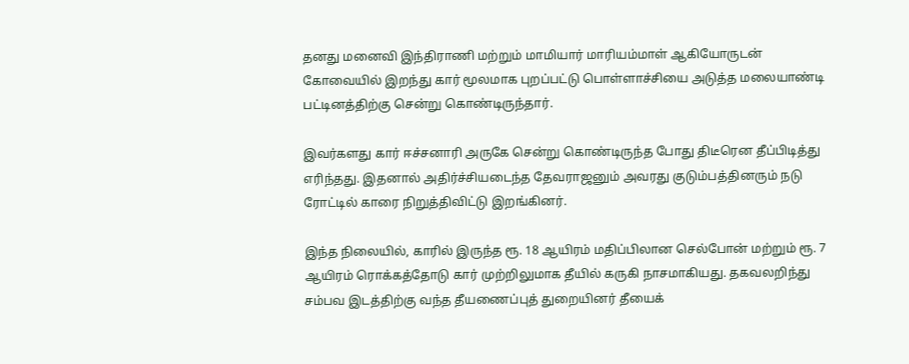தனது மனைவி இந்திராணி மற்றும் மாமியார் மாரியம்மாள் ஆகியோருடன் கோவையில் இறந்து கார் மூலமாக புறப்பட்டு பொள்ளாச்சியை அடுத்த மலையாண்டி பட்டினத்திற்கு சென்று கொண்டிருந்தார்.

இவர்களது கார் ஈச்சனாரி அருகே சென்று கொண்டிருந்த போது திடீரென தீப்பிடித்து எரிந்தது. இதனால் அதிர்ச்சியடைந்த தேவராஜனும் அவரது குடும்பத்தினரும் நடு ரோட்டில் காரை நிறுத்திவிட்டு இறங்கினர்.

இந்த நிலையில், காரில் இருந்த ரூ. 18 ஆயிரம் மதிப்பிலான செல்போன் மற்றும் ரூ. 7 ஆயிரம் ரொக்கத்தோடு கார் முற்றிலுமாக தீயில் கருகி நாசமாகியது. தகவலறிந்து சம்பவ இடத்திற்கு வந்த தீயணைப்புத் துறையினர் தீயைக்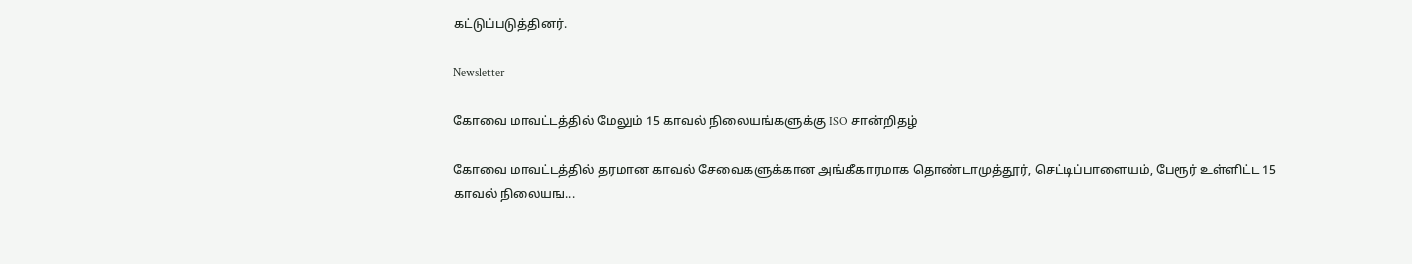கட்டுப்படுத்தினர்.

Newsletter

கோவை மாவட்டத்தில் மேலும் 15 காவல் நிலையங்களுக்கு ISO சான்றிதழ்

கோவை மாவட்டத்தில் தரமான காவல் சேவைகளுக்கான அங்கீகாரமாக தொண்டாமுத்தூர், செட்டிப்பாளையம், பேரூர் உள்ளிட்ட 15 காவல் நிலையங...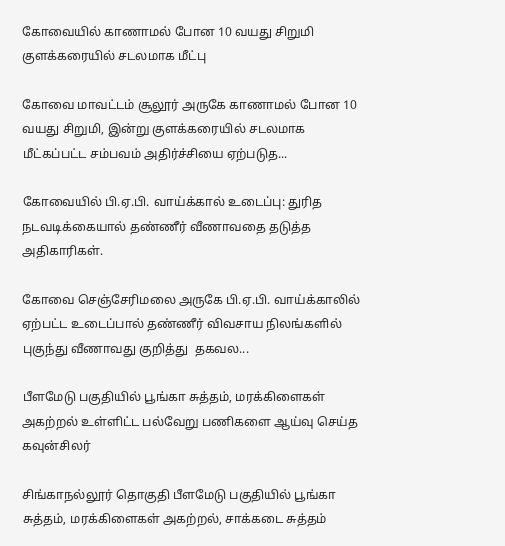கோவையில் காணாமல் போன 10 வயது சிறுமி குளக்கரையில் சடலமாக மீட்பு

கோவை மாவட்டம் சூலூர் அருகே காணாமல் போன 10 வயது சிறுமி, இன்று குளக்கரையில் சடலமாக மீட்கப்பட்ட சம்பவம் அதிர்ச்சியை ஏற்படுத...

கோவையில் பி.ஏ.பி. வாய்க்கால் உடைப்பு: துரித நடவடிக்கையால் தண்ணீர் வீணாவதை தடுத்த அதிகாரிகள்.

கோவை செஞ்சேரிமலை அருகே பி.ஏ.பி. வாய்க்காலில் ஏற்பட்ட உடைப்பால் தண்ணீர் விவசாய நிலங்களில் புகுந்து வீணாவது குறித்து  தகவல...

பீளமேடு பகுதியில் பூங்கா சுத்தம், மரக்கிளைகள் அகற்றல் உள்ளிட்ட பல்வேறு பணிகளை ஆய்வு செய்த கவுன்சிலர்

சிங்காநல்லூர் தொகுதி பீளமேடு பகுதியில் பூங்கா சுத்தம், மரக்கிளைகள் அகற்றல், சாக்கடை சுத்தம்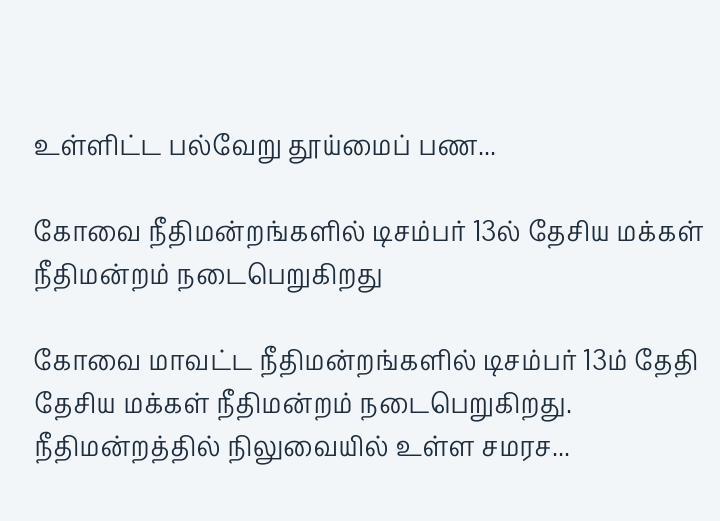உள்ளிட்ட பல்வேறு தூய்மைப் பண...

கோவை நீதிமன்றங்களில் டிசம்பர் 13ல் தேசிய மக்கள் நீதிமன்றம் நடைபெறுகிறது

கோவை மாவட்ட நீதிமன்றங்களில் டிசம்பர் 13ம் தேதி தேசிய மக்கள் நீதிமன்றம் நடைபெறுகிறது. நீதிமன்றத்தில் நிலுவையில் உள்ள சமரச...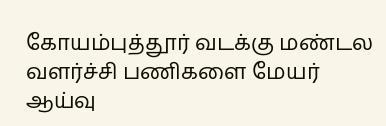கோயம்புத்தூர் வடக்கு மண்டல வளர்ச்சி பணிகளை மேயர் ஆய்வு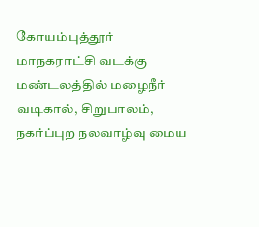கோயம்புத்தூர் மாநகராட்சி வடக்கு மண்டலத்தில் மழைநீர் வடிகால், சிறுபாலம், நகர்ப்புற நலவாழ்வு மைய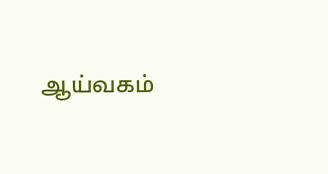ஆய்வகம்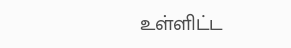உள்ளிட்ட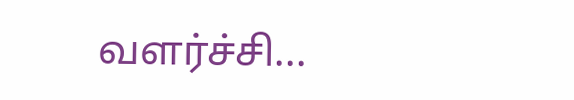வளர்ச்சி...